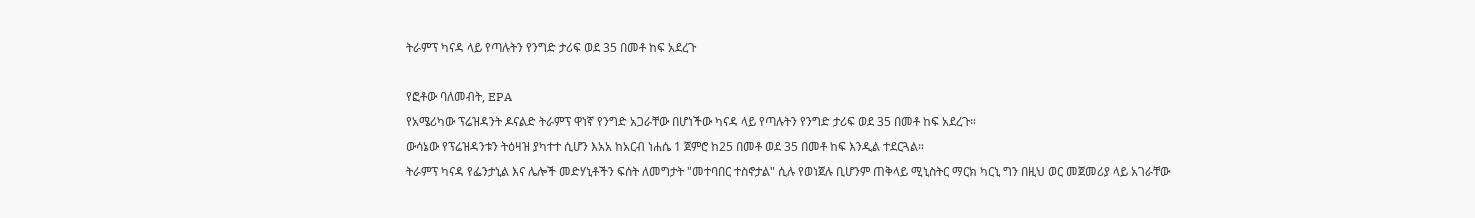ትራምፕ ካናዳ ላይ የጣሉትን የንግድ ታሪፍ ወደ 35 በመቶ ከፍ አደረጉ

የፎቶው ባለመብት, EPA
የአሜሪካው ፕሬዝዳንት ዶናልድ ትራምፕ ዋነኛ የንግድ አጋራቸው በሆነችው ካናዳ ላይ የጣሉትን የንግድ ታሪፍ ወደ 35 በመቶ ከፍ አደረጉ።
ውሳኔው የፕሬዝዳንቱን ትዕዛዝ ያካተተ ሲሆን እአአ ከአርብ ነሐሴ 1 ጀምሮ ከ25 በመቶ ወደ 35 በመቶ ከፍ እንዲል ተደርጓል።
ትራምፕ ካናዳ የፌንታኒል እና ሌሎች መድሃኒቶችን ፍሰት ለመግታት "መተባበር ተስኖታል" ሲሉ የወነጀሉ ቢሆንም ጠቅላይ ሚኒስትር ማርክ ካርኒ ግን በዚህ ወር መጀመሪያ ላይ አገራቸው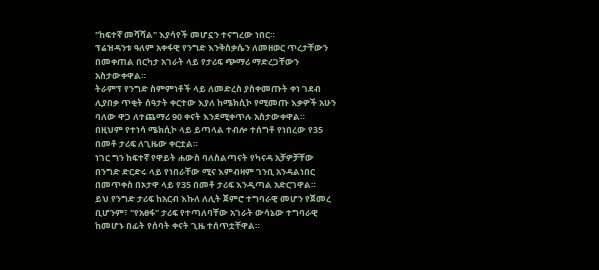"ከፍተኛ መሻሻል" እያሳየች መሆኗን ተናግረው ነበር።
ፕሬዝዳንቱ ዓለም አቀፋዊ የንግድ እንቅስቃሴን ለመዘወር ጥረታቸውን በመቀጠል በርካታ አገራት ላይ የታሪፍ ጭማሪ ማድረጋቸውን አስታውቀዋል።
ትራምፕ የንግድ ስምምነቶች ላይ ለመድረስ ያስቀመጡት ቀነ ገደብ ሊያበቃ ጥቂት ሰዓታት ቀርተው እያለ ከሜክሲኮ የሚመጡ እቃዎች አሁን ባለው ዋጋ ለተጨማሪ 90 ቀናት እንደሚቀጥሉ አስታውቀዋል።
በዚህም የተነሳ ሜክሲኮ ላይ ይጣላል ተብሎ ተሰግቶ የነበረው የ35 በመቶ ታሪፍ ለጊዜው ቀርቷል።
ነገር ግን ከፍተኛ የዋይት ሐውስ ባለስልጣናት የካናዳ አቻዎቻቸው በንግድ ድርድሩ ላይ የነበራቸው ሚና እምብዛም ገንቢ አንዳልነበር በመጥቀስ በኦታዋ ላይ የ35 በመቶ ታሪፍ እንዲጣል አድርገዋል።
ይህ የንግድ ታሪፍ ከአርብ እኩለ ለሊት ጀምሮ ተግባራዊ መሆን የጀመረ ቢሆንም፣ "የአፀፋ" ታሪፍ የተጣለባቸው አገራት ውሳኔው ተግባራዊ ከመሆኑ በፊት የሰባት ቀናት ጊዜ ተሰጥቷቸዋል።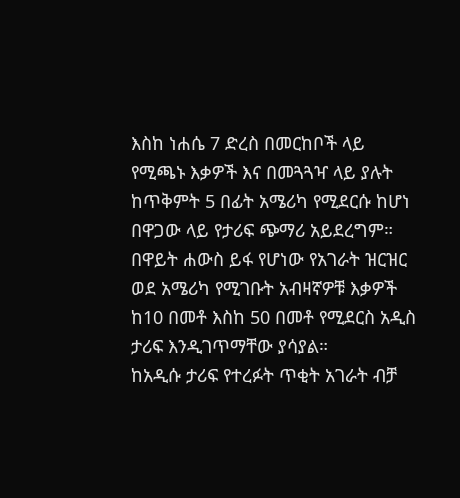እስከ ነሐሴ 7 ድረስ በመርከቦች ላይ የሚጫኑ እቃዎች እና በመጓጓዣ ላይ ያሉት ከጥቅምት 5 በፊት አሜሪካ የሚደርሱ ከሆነ በዋጋው ላይ የታሪፍ ጭማሪ አይደረግም።
በዋይት ሐውስ ይፋ የሆነው የአገራት ዝርዝር ወደ አሜሪካ የሚገቡት አብዛኛዎቹ እቃዎች ከ10 በመቶ እስከ 50 በመቶ የሚደርስ አዲስ ታሪፍ እንዲገጥማቸው ያሳያል።
ከአዲሱ ታሪፍ የተረፉት ጥቂት አገራት ብቻ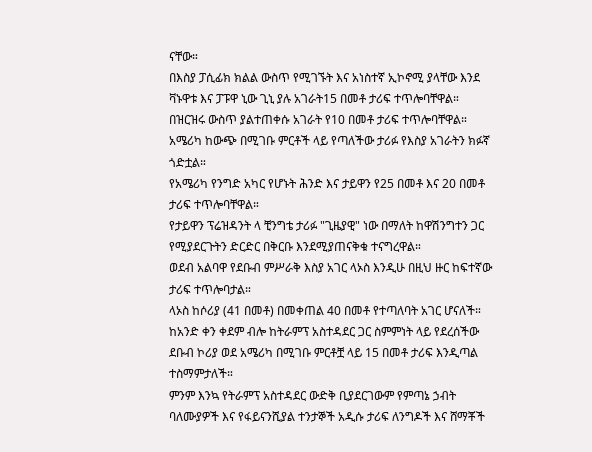ናቸው።
በእስያ ፓሲፊክ ክልል ውስጥ የሚገኙት እና አነስተኛ ኢኮኖሚ ያላቸው እንደ ቫኑዋቱ እና ፓፑዋ ኒው ጊኒ ያሉ አገራት15 በመቶ ታሪፍ ተጥሎባቸዋል።
በዝርዝሩ ውስጥ ያልተጠቀሱ አገራት የ10 በመቶ ታሪፍ ተጥሎባቸዋል።
አሜሪካ ከውጭ በሚገቡ ምርቶች ላይ የጣለችው ታሪፉ የእስያ አገራትን ክፉኛ ጎድቷል።
የአሜሪካ የንግድ አካር የሆኑት ሕንድ እና ታይዋን የ25 በመቶ እና 20 በመቶ ታሪፍ ተጥሎባቸዋል።
የታይዋን ፕሬዝዳንት ላ ቺንግቴ ታሪፉ "ጊዜያዊ" ነው በማለት ከዋሽንግተን ጋር የሚያደርጉትን ድርድር በቅርቡ እንደሚያጠናቅቁ ተናግረዋል።
ወደብ አልባዋ የደቡብ ምሥራቅ እስያ አገር ላኦስ እንዲሁ በዚህ ዙር ከፍተኛው ታሪፍ ተጥሎባታል።
ላኦስ ከሶሪያ (41 በመቶ) በመቀጠል 40 በመቶ የተጣለባት አገር ሆናለች።
ከአንድ ቀን ቀደም ብሎ ከትራምፕ አስተዳደር ጋር ስምምነት ላይ የደረሰችው ደቡብ ኮሪያ ወደ አሜሪካ በሚገቡ ምርቶቿ ላይ 15 በመቶ ታሪፍ እንዲጣል ተስማምታለች።
ምንም እንኳ የትራምፕ አስተዳደር ውድቅ ቢያደርገውም የምጣኔ ኃብት ባለሙያዎች እና የፋይናንሺያል ተንታኞች አዲሱ ታሪፍ ለንግዶች እና ሸማቾች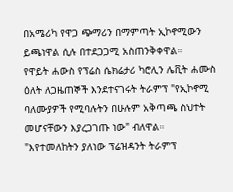በአሜሪካ የዋጋ ጭማሪን በማምጣት ኢኮኖሚውን ይጫነዋል ሲሉ በተደጋጋሚ አስጠንቅቀዋል።
የዋይት ሐውስ የፕሬስ ሴክሬታሪ ካሮሊን ሌቪት ሐሙስ ዕለት ለጋዜጠኞች እንደተናገሩት ትራምፕ "የኢኮኖሚ ባለሙያዎች የሚባሉትን በሁሉም አቅጣጫ ስህተት መሆናቸውን እያረጋገጡ ነው" ብለዋል።
"እየተመለከትን ያለነው ፕሬዝዳንት ትራምፕ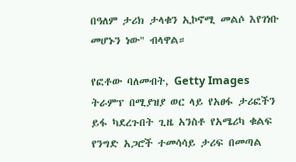በዓለም ታሪክ ታላቁን ኢኮኖሚ መልሶ እየገነቡ መሆኑን ነው" ብላዋል።

የፎቶው ባለመብት, Getty Images
ትራምፕ በሚያዝያ ወር ላይ የአፀፋ ታሪፎችን ይፋ ካደረጉበት ጊዜ አንስቶ የአሜሪካ ቁልፍ የንግድ አጋሮች ተመሳሳይ ታሪፍ በመጣል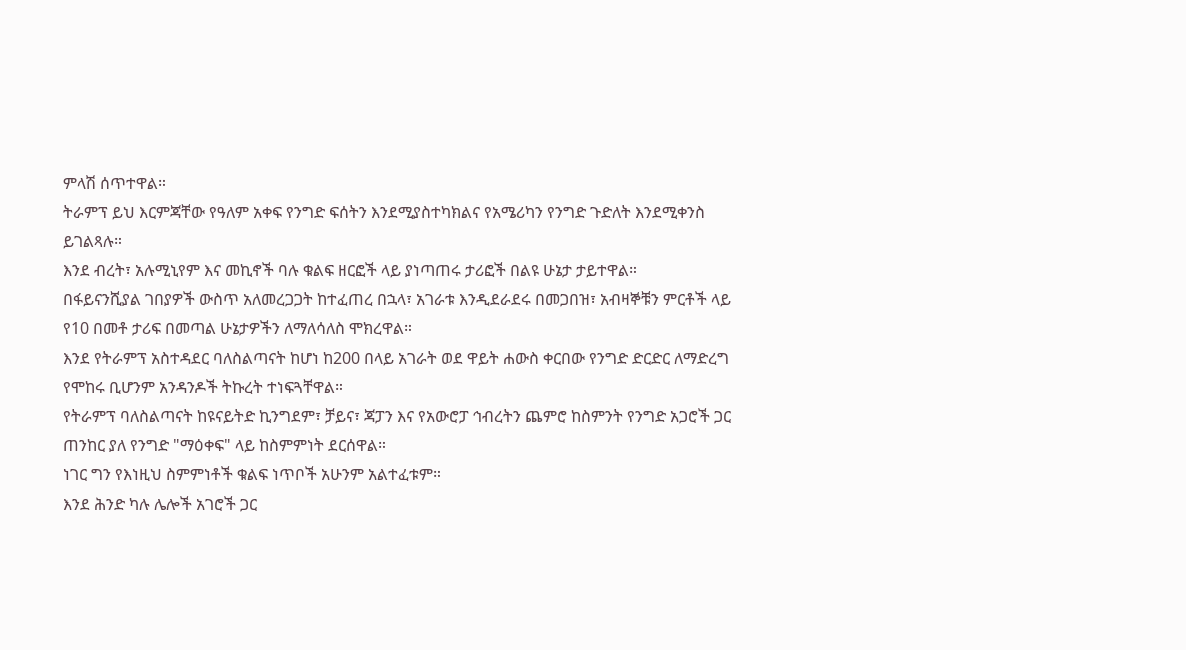ምላሽ ሰጥተዋል።
ትራምፕ ይህ እርምጃቸው የዓለም አቀፍ የንግድ ፍሰትን እንደሚያስተካክልና የአሜሪካን የንግድ ጉድለት እንደሚቀንስ ይገልጻሉ።
እንደ ብረት፣ አሉሚኒየም እና መኪኖች ባሉ ቁልፍ ዘርፎች ላይ ያነጣጠሩ ታሪፎች በልዩ ሁኔታ ታይተዋል።
በፋይናንሺያል ገበያዎች ውስጥ አለመረጋጋት ከተፈጠረ በኋላ፣ አገራቱ እንዲደራደሩ በመጋበዝ፣ አብዛኞቹን ምርቶች ላይ የ10 በመቶ ታሪፍ በመጣል ሁኔታዎችን ለማለሳለስ ሞክረዋል።
እንደ የትራምፕ አስተዳደር ባለስልጣናት ከሆነ ከ200 በላይ አገራት ወደ ዋይት ሐውስ ቀርበው የንግድ ድርድር ለማድረግ የሞከሩ ቢሆንም አንዳንዶች ትኩረት ተነፍጓቸዋል።
የትራምፕ ባለስልጣናት ከዩናይትድ ኪንግደም፣ ቻይና፣ ጃፓን እና የአውሮፓ ኅብረትን ጨምሮ ከስምንት የንግድ አጋሮች ጋር ጠንከር ያለ የንግድ "ማዕቀፍ" ላይ ከስምምነት ደርሰዋል።
ነገር ግን የእነዚህ ስምምነቶች ቁልፍ ነጥቦች አሁንም አልተፈቱም።
እንደ ሕንድ ካሉ ሌሎች አገሮች ጋር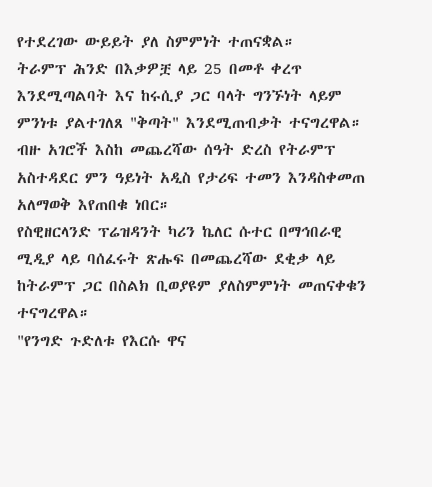የተደረገው ውይይት ያለ ስምምነት ተጠናቋል።
ትራምፕ ሕንድ በእቃዎቿ ላይ 25 በመቶ ቀረጥ እንደሚጣልባት እና ከሩሲያ ጋር ባላት ግንኙነት ላይም ምንነቱ ያልተገለጸ "ቅጣት" እንደሚጠብቃት ተናግረዋል።
ብዙ አገሮች እስከ መጨረሻው ሰዓት ድረስ የትራምፕ አስተዳደር ምን ዓይነት አዲስ የታሪፍ ተመን እንዳስቀመጠ አለማወቅ እየጠበቁ ነበር።
የስዊዘርላንድ ፕሬዝዳንት ካሪን ኬለር ሱተር በማኅበራዊ ሚዲያ ላይ ባሰፈሩት ጽሑፍ በመጨረሻው ደቂቃ ላይ ከትራምፕ ጋር በስልክ ቢወያዩም ያለስምምነት መጠናቀቁን ተናግረዋል።
"የንግድ ጉድለቱ የእርሱ ዋና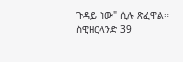ጉዳይ ነው" ሲሉ ጽፈዋል።
ስዊዘርላንድ 39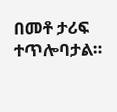በመቶ ታሪፍ ተጥሎባታል።